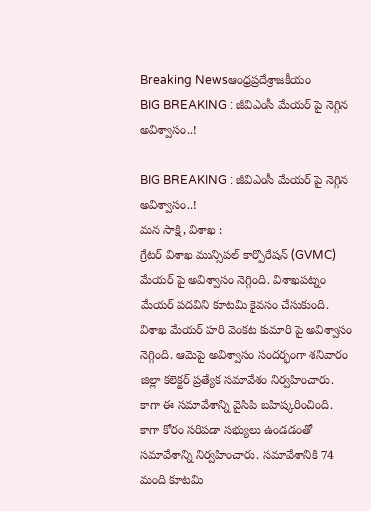Breaking Newsఆంధ్రప్రదేశ్రాజకీయం
BIG BREAKING : జీవిఎంసీ మేయర్ పై నెగ్గిన అవిశ్వాసం..!

BIG BREAKING : జీవిఎంసీ మేయర్ పై నెగ్గిన అవిశ్వాసం..!
మన సాక్షి, విశాఖ :
గ్రేటర్ విశాఖ మున్సిపల్ కార్పొరేషన్ (GVMC) మేయర్ పై అవిశ్వాసం నెగ్గింది. విశాఖపట్నం మేయర్ పదవిని కూటమి కైవసం చేసుకుంది. విశాఖ మేయర్ హరి వెంకట కుమారి పై అవిశ్వాసం నెగ్గింది. ఆమెపై అవిశ్వాసం సందర్భంగా శనివారం జిల్లా కలెక్టర్ ప్రత్యేక సమావేశం నిర్వహించారు. కాగా ఈ సమావేశాన్ని వైసిపి బహిష్కరించింది.
కాగా కోరం సరిపడా సభ్యులు ఉండడంతో సమావేశాన్ని నిర్వహించారు. సమావేశానికి 74 మంది కూటమి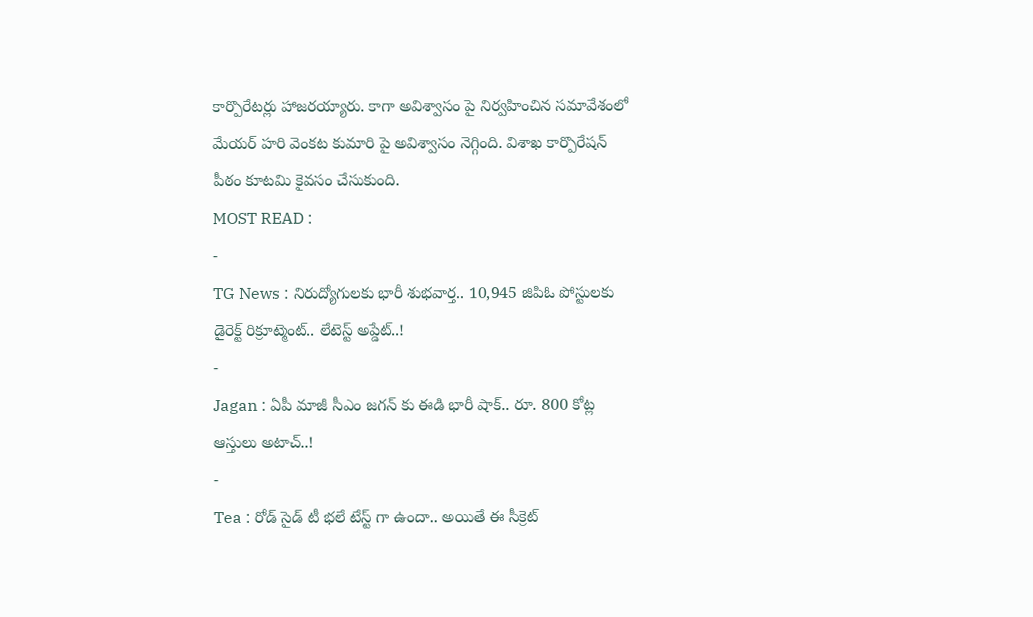కార్పొరేటర్లు హాజరయ్యారు. కాగా అవిశ్వాసం పై నిర్వహించిన సమావేశంలో మేయర్ హరి వెంకట కుమారి పై అవిశ్వాసం నెగ్గింది. విశాఖ కార్పొరేషన్ పీఠం కూటమి కైవసం చేసుకుంది.
MOST READ :
-
TG News : నిరుద్యోగులకు భారీ శుభవార్త.. 10,945 జిపిఓ పోస్టులకు డైరెక్ట్ రిక్రూట్మెంట్.. లేటెస్ట్ అప్డేట్..!
-
Jagan : ఏపీ మాజీ సీఎం జగన్ కు ఈడి భారీ షాక్.. రూ. 800 కోట్ల ఆస్తులు అటాచ్..!
-
Tea : రోడ్ సైడ్ టీ భలే టేస్ట్ గా ఉందా.. అయితే ఈ సీక్రెట్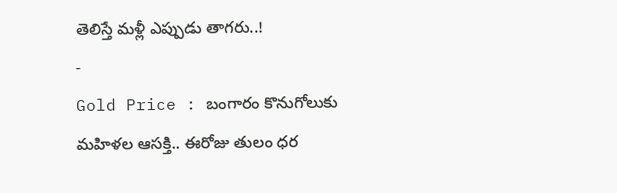తెలిస్తే మళ్లీ ఎప్పుడు తాగరు..!
-
Gold Price : బంగారం కొనుగోలుకు మహిళల ఆసక్తి.. ఈరోజు తులం ధర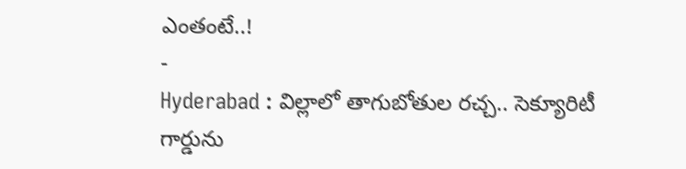ఎంతంటే..!
-
Hyderabad : విల్లాలో తాగుబోతుల రచ్చ.. సెక్యూరిటీ గార్డును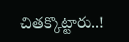చితక్కొట్టారు..!